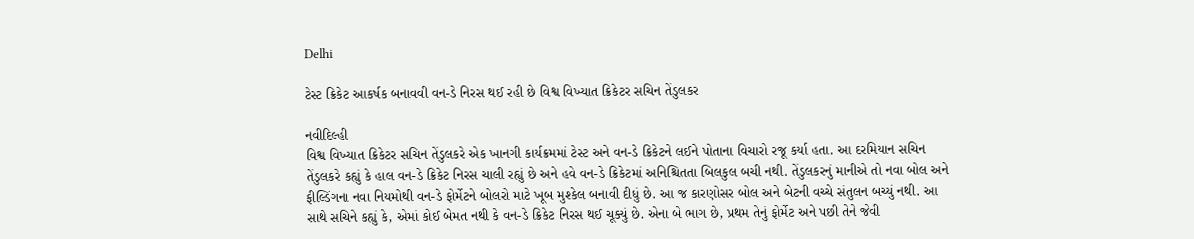Delhi

ટેસ્ટ ક્રિકેટ આકર્ષક બનાવવી વન-ડે નિરસ થઈ રહી છે વિશ્વ વિખ્યાત ક્રિકેટર સચિન તેંડુલકર

નવીદિલ્હી
વિશ્વ વિખ્યાત ક્રિકેટર સચિન તેંડુલકરે એક ખાનગી કાર્યક્રમમાં ટેસ્ટ અને વન-ડે ક્રિકેટને લઈને પોતાના વિચારો રજૂ કર્યા હતા. આ દરમિયાન સચિન તેંડુલકરે કહ્યું કે હાલ વન-ડે ક્રિકેટ નિરસ ચાલી રહ્યું છે અને હવે વન-ડે ક્રિકેટમાં અનિશ્ચિતતા બિલકુલ બચી નથી. તેંડુલકરનું માનીએ તો નવા બોલ અને ફીલ્ડિંગના નવા નિયમોથી વન-ડે ફોર્મેટને બોલરો માટે ખૂબ મુશ્કેલ બનાવી દીધું છે. આ જ કારણોસર બોલ અને બેટની વચ્ચે સંતુલન બચ્યું નથી. આ સાથે સચિને કહ્યું કે, એમાં કોઈ બેમત નથી કે વન-ડે ક્રિકેટ નિરસ થઈ ચૂક્યું છે. એના બે ભાગ છે, પ્રથમ તેનું ફોર્મેટ અને પછી તેને જેવી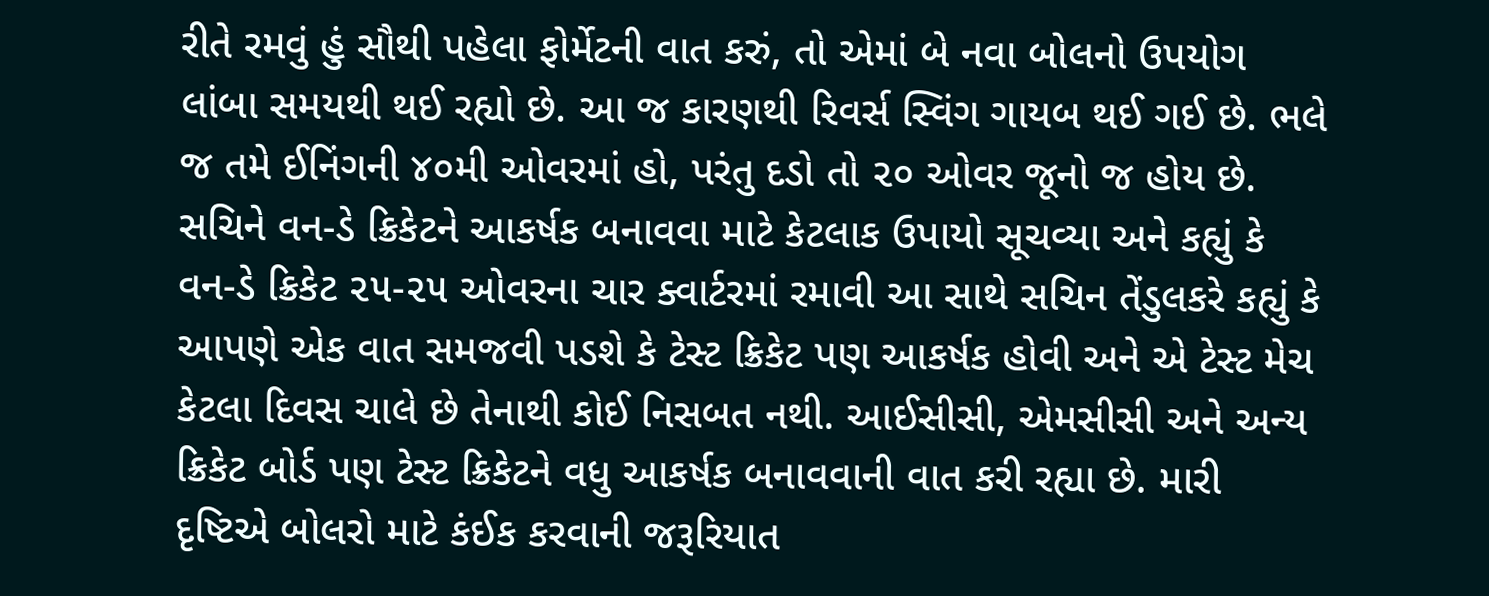રીતે રમવું હું સૌથી પહેલા ફોર્મેટની વાત કરું, તો એમાં બે નવા બોલનો ઉપયોગ લાંબા સમયથી થઈ રહ્યો છે. આ જ કારણથી રિવર્સ સ્વિંગ ગાયબ થઈ ગઈ છે. ભલે જ તમે ઈનિંગની ૪૦મી ઓવરમાં હો, પરંતુ દડો તો ૨૦ ઓવર જૂનો જ હોય છે. સચિને વન-ડે ક્રિકેટને આકર્ષક બનાવવા માટે કેટલાક ઉપાયો સૂચવ્યા અને કહ્યું કે વન-ડે ક્રિકેટ ૨૫-૨૫ ઓવરના ચાર ક્વાર્ટરમાં રમાવી આ સાથે સચિન તેંડુલકરે કહ્યું કે આપણે એક વાત સમજવી પડશે કે ટેસ્ટ ક્રિકેટ પણ આકર્ષક હોવી અને એ ટેસ્ટ મેચ કેટલા દિવસ ચાલે છે તેનાથી કોઈ નિસબત નથી. આઈસીસી, એમસીસી અને અન્ય ક્રિકેટ બોર્ડ પણ ટેસ્ટ ક્રિકેટને વધુ આકર્ષક બનાવવાની વાત કરી રહ્યા છે. મારી દૃષ્ટિએ બોલરો માટે કંઈક કરવાની જરૂરિયાત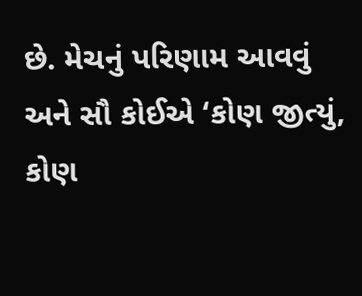છે. મેચનું પરિણામ આવવું અને સૌ કોઈએ ‘કોણ જીત્યું, કોણ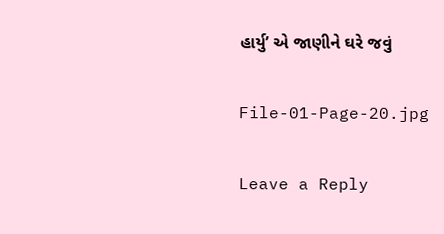હાર્યુ’ એ જાણીને ઘરે જવું

File-01-Page-20.jpg

Leave a Reply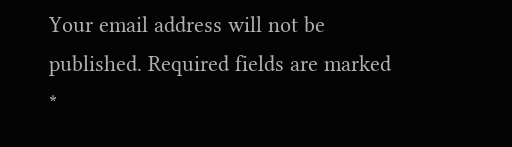Your email address will not be published. Required fields are marked *